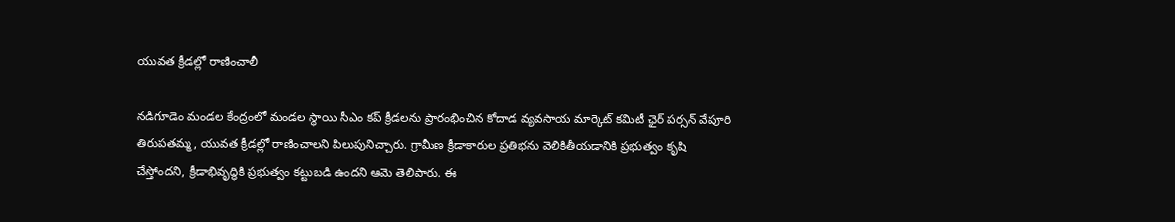యువత క్రీడల్లో రాణించాలీ

నడిగూడెం మండల కేంద్రంలో మండల స్థాయి సీఎం కప్ క్రీడలను ప్రారంభించిన కోదాడ వ్యవసాయ మార్కెట్‌ కమిటీ ఛైర్ పర్సన్ వేపూరి తిరుపతమ్మ, యువత క్రీడల్లో రాణించాలని పిలుపునిచ్చారు. గ్రామీణ క్రీడాకారుల ప్రతిభను వెలికితీయడానికి ప్రభుత్వం కృషి చేస్తోందని, క్రీడాభివృద్ధికి ప్రభుత్వం కట్టుబడి ఉందని ఆమె తెలిపారు. ఈ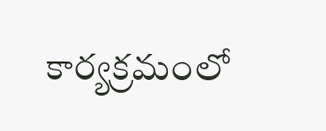కార్యక్రమంలో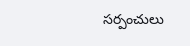సర్పంచులు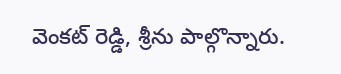వెంకట్ రెడ్డి, శ్రీను పాల్గొన్నారు.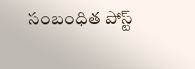సంబంధిత పోస్ట్